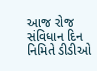આજ રોજ સંવિધાન દિન નિમિતે ડીડીઓ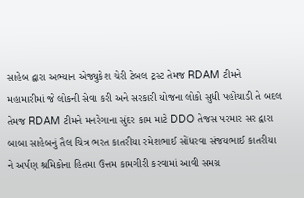સાહેબ દ્વારા અભ્યાન એજ્યુકેશ ચેરી ટેબલ ટ્રસ્ટ તેમજ RDAM ટીમને મહામારીમાં જે લોકની સેવા કરી અને સરકારી યોજના લોકો સુધી પહોંચાડી તે બદલ તેમજ RDAM ટીમને મનરેગાના સુંદર કામ માટે DDO તેજસ પરમાર સર દ્વારા બાબા સાહેબનું તૈલ ચિત્ર ભરત કાતરીયા રમેશભાઈ સોંધરવા સંજયભાઈ કાતરીયા ને અર્પણ શ્રમિકોના હિતમા ઉત્તમ કામગીરી કરવામાં આવી સમગ્ર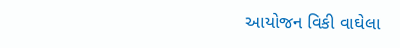આયોજન વિકી વાઘેલા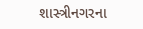શાસ્ત્રીનગરના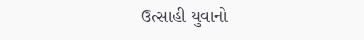ઉત્સાહી યુવાનો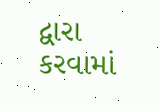દ્વારા કરવામાં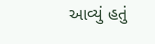આવ્યું હતું